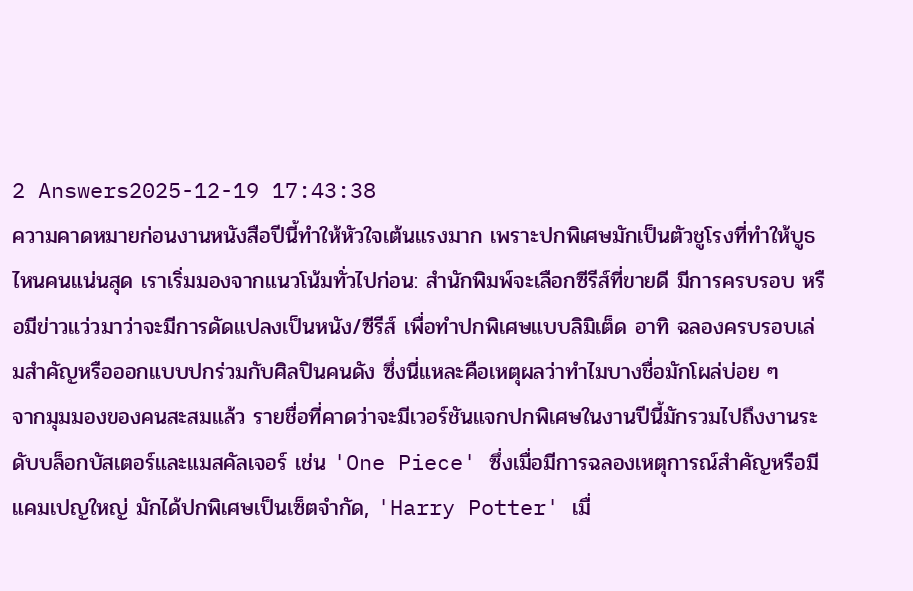2 Answers2025-12-19 17:43:38
ความคาดหมายก่อนงานหนังสือปีนี้ทำให้หัวใจเต้นแรงมาก เพราะปกพิเศษมักเป็นตัวชูโรงที่ทำให้บูธไหนคนแน่นสุด เราเริ่มมองจากแนวโน้มทั่วไปก่อน: สำนักพิมพ์จะเลือกซีรีส์ที่ขายดี มีการครบรอบ หรือมีข่าวแว่วมาว่าจะมีการดัดแปลงเป็นหนัง/ซีรีส์ เพื่อทำปกพิเศษแบบลิมิเต็ด อาทิ ฉลองครบรอบเล่มสำคัญหรือออกแบบปกร่วมกับศิลปินคนดัง ซึ่งนี่แหละคือเหตุผลว่าทำไมบางชื่อมักโผล่บ่อย ๆ
จากมุมมองของคนสะสมแล้ว รายชื่อที่คาดว่าจะมีเวอร์ชันแจกปกพิเศษในงานปีนี้มักรวมไปถึงงานระดับบล็อกบัสเตอร์และแมสคัลเจอร์ เช่น 'One Piece' ซึ่งเมื่อมีการฉลองเหตุการณ์สำคัญหรือมีแคมเปญใหญ่ มักได้ปกพิเศษเป็นเซ็ตจำกัด, 'Harry Potter' เมื่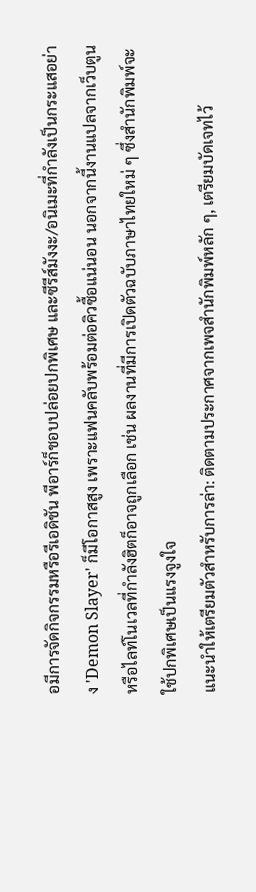อมีการจัดกิจกรรมหรือรีเอดิชัน พีอาร์ก็ชอบปล่อยปกพิเศษ และซีรีส์มังงะ/อนิเมะที่กำลังเป็นกระแสอย่าง 'Demon Slayer' ก็มีโอกาสสูง เพราะแฟนคลับพร้อมต่อคิวซื้อแน่นอน นอกจากนี้งานแปลจากเว็บตูนหรือไลท์โนเวลที่กำลังฮิตก็อาจถูกเลือก เช่น ผลงานที่มีการเปิดตัวฉบับภาษาไทยใหม่ ๆ ซึ่งสำนักพิมพ์จะใช้ปกพิเศษเป็นแรงจูงใจ
แนะนำให้เตรียมตัวสำหรับการล่า: ติดตามประกาศจากเพจสำนักพิมพ์หลัก ๆ, เตรียมบัดเจทไว้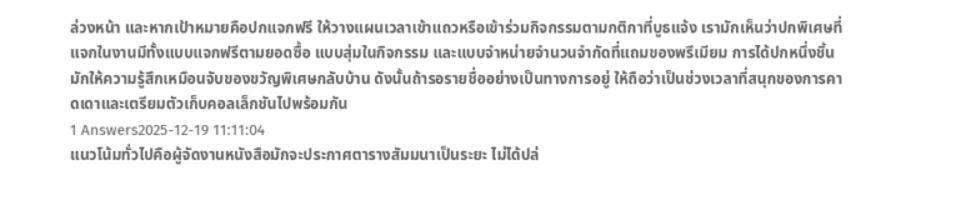ล่วงหน้า และหากเป้าหมายคือปกแจกฟรี ให้วางแผนเวลาเข้าแถวหรือเข้าร่วมกิจกรรมตามกติกาที่บูธแจ้ง เรามักเห็นว่าปกพิเศษที่แจกในงานมีทั้งแบบแจกฟรีตามยอดซื้อ แบบสุ่มในกิจกรรม และแบบจำหน่ายจำนวนจำกัดที่แถมของพรีเมียม การได้ปกหนึ่งชิ้นมักให้ความรู้สึกเหมือนจับของขวัญพิเศษกลับบ้าน ดังนั้นถ้ารอรายชื่ออย่างเป็นทางการอยู่ ให้ถือว่าเป็นช่วงเวลาที่สนุกของการคาดเดาและเตรียมตัวเก็บคอลเล็กชันไปพร้อมกัน
1 Answers2025-12-19 11:11:04
แนวโน้มทั่วไปคือผู้จัดงานหนังสือมักจะประกาศตารางสัมมนาเป็นระยะ ไม่ได้ปล่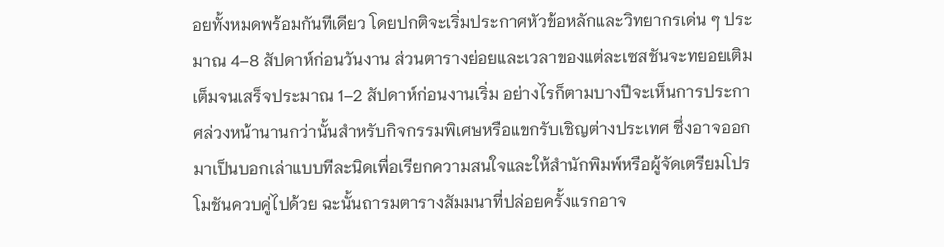อยทั้งหมดพร้อมกันทีเดียว โดยปกติจะเริ่มประกาศหัวข้อหลักและวิทยากรเด่น ๆ ประมาณ 4–8 สัปดาห์ก่อนวันงาน ส่วนตารางย่อยและเวลาของแต่ละเซสชันจะทยอยเติมเต็มจนเสร็จประมาณ 1–2 สัปดาห์ก่อนงานเริ่ม อย่างไรก็ตามบางปีจะเห็นการประกาศล่วงหน้านานกว่านั้นสำหรับกิจกรรมพิเศษหรือแขกรับเชิญต่างประเทศ ซึ่งอาจออกมาเป็นบอกเล่าแบบทีละนิดเพื่อเรียกความสนใจและให้สำนักพิมพ์หรือผู้จัดเตรียมโปรโมชันควบคู่ไปด้วย ฉะนั้นถารมตารางสัมมนาที่ปล่อยครั้งแรกอาจ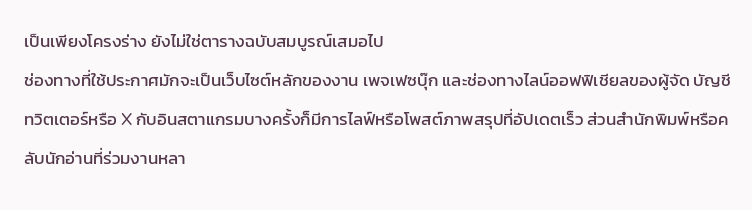เป็นเพียงโครงร่าง ยังไม่ใช่ตารางฉบับสมบูรณ์เสมอไป
ช่องทางที่ใช้ประกาศมักจะเป็นเว็บไซต์หลักของงาน เพจเฟซบุ๊ก และช่องทางไลน์ออฟฟิเชียลของผู้จัด บัญชีทวิตเตอร์หรือ X กับอินสตาแกรมบางครั้งก็มีการไลฟ์หรือโพสต์ภาพสรุปที่อัปเดตเร็ว ส่วนสำนักพิมพ์หรือคลับนักอ่านที่ร่วมงานหลา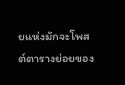ยแห่งมักจะโพสต์ตารางย่อยของ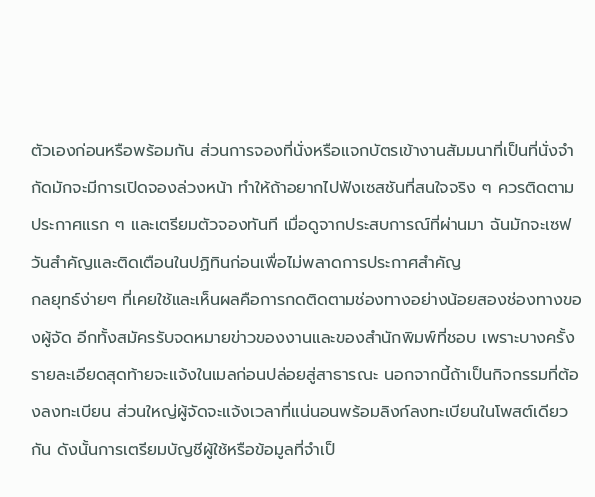ตัวเองก่อนหรือพร้อมกัน ส่วนการจองที่นั่งหรือแจกบัตรเข้างานสัมมนาที่เป็นที่นั่งจำกัดมักจะมีการเปิดจองล่วงหน้า ทำให้ถ้าอยากไปฟังเซสชันที่สนใจจริง ๆ ควรติดตามประกาศแรก ๆ และเตรียมตัวจองทันที เมื่อดูจากประสบการณ์ที่ผ่านมา ฉันมักจะเซฟวันสำคัญและติดเตือนในปฏิทินก่อนเพื่อไม่พลาดการประกาศสำคัญ
กลยุทธ์ง่ายๆ ที่เคยใช้และเห็นผลคือการกดติดตามช่องทางอย่างน้อยสองช่องทางของผู้จัด อีกทั้งสมัครรับจดหมายข่าวของงานและของสำนักพิมพ์ที่ชอบ เพราะบางครั้งรายละเอียดสุดท้ายจะแจ้งในเมลก่อนปล่อยสู่สาธารณะ นอกจากนี้ถ้าเป็นกิจกรรมที่ต้องลงทะเบียน ส่วนใหญ่ผู้จัดจะแจ้งเวลาที่แน่นอนพร้อมลิงก์ลงทะเบียนในโพสต์เดียวกัน ดังนั้นการเตรียมบัญชีผู้ใช้หรือข้อมูลที่จำเป็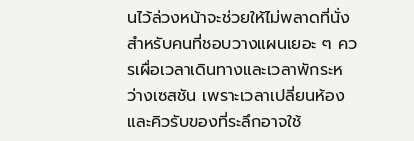นไว้ล่วงหน้าจะช่วยให้ไม่พลาดที่นั่ง สำหรับคนที่ชอบวางแผนเยอะ ๆ ควรเผื่อเวลาเดินทางและเวลาพักระหว่างเซสชัน เพราะเวลาเปลี่ยนห้องและคิวรับของที่ระลึกอาจใช้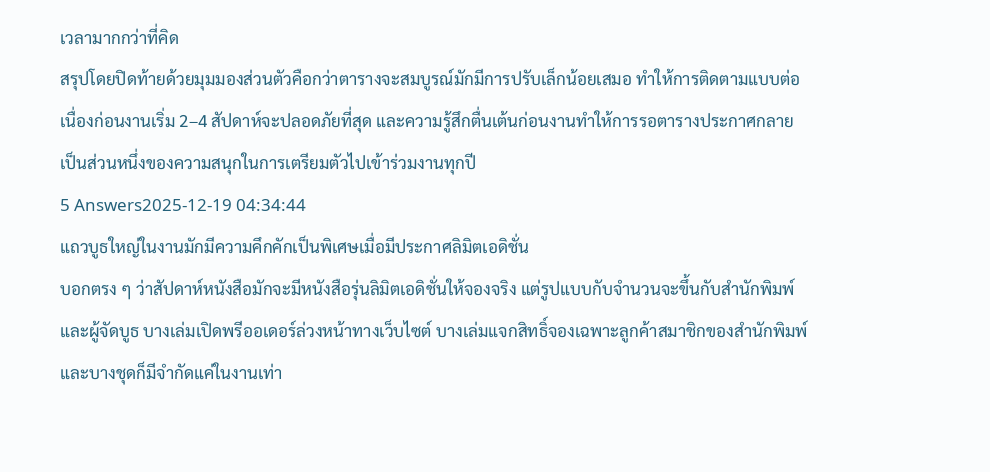เวลามากกว่าที่คิด
สรุปโดยปิดท้ายด้วยมุมมองส่วนตัวคือกว่าตารางจะสมบูรณ์มักมีการปรับเล็กน้อยเสมอ ทำให้การติดตามแบบต่อเนื่องก่อนงานเริ่ม 2–4 สัปดาห์จะปลอดภัยที่สุด และความรู้สึกตื่นเต้นก่อนงานทำให้การรอตารางประกาศกลายเป็นส่วนหนึ่งของความสนุกในการเตรียมตัวไปเข้าร่วมงานทุกปี
5 Answers2025-12-19 04:34:44
แถวบูธใหญ่ในงานมักมีความคึกคักเป็นพิเศษเมื่อมีประกาศลิมิตเอดิชั่น
บอกตรง ๆ ว่าสัปดาห์หนังสือมักจะมีหนังสือรุ่นลิมิตเอดิชั่นให้จองจริง แต่รูปแบบกับจำนวนจะขึ้นกับสำนักพิมพ์และผู้จัดบูธ บางเล่มเปิดพรีออเดอร์ล่วงหน้าทางเว็บไซต์ บางเล่มแจกสิทธิ์จองเฉพาะลูกค้าสมาชิกของสำนักพิมพ์ และบางชุดก็มีจำกัดแค่ในงานเท่า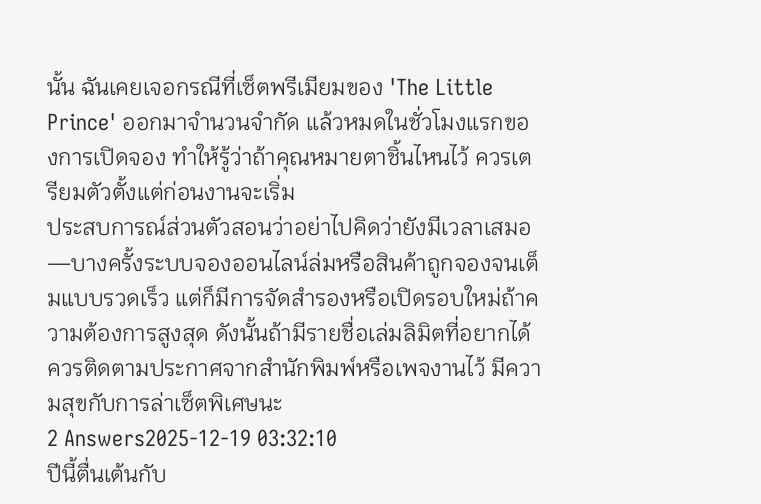นั้น ฉันเคยเจอกรณีที่เซ็ตพรีเมียมของ 'The Little Prince' ออกมาจำนวนจำกัด แล้วหมดในชั่วโมงแรกของการเปิดจอง ทำให้รู้ว่าถ้าคุณหมายตาชิ้นไหนไว้ ควรเตรียมตัวตั้งแต่ก่อนงานจะเริ่ม
ประสบการณ์ส่วนตัวสอนว่าอย่าไปคิดว่ายังมีเวลาเสมอ—บางครั้งระบบจองออนไลน์ล่มหรือสินค้าถูกจองจนเต็มแบบรวดเร็ว แต่ก็มีการจัดสำรองหรือเปิดรอบใหม่ถ้าความต้องการสูงสุด ดังนั้นถ้ามีรายชื่อเล่มลิมิตที่อยากได้ ควรติดตามประกาศจากสำนักพิมพ์หรือเพจงานไว้ มีความสุขกับการล่าเซ็ตพิเศษนะ
2 Answers2025-12-19 03:32:10
ปีนี้ตื่นเต้นกับ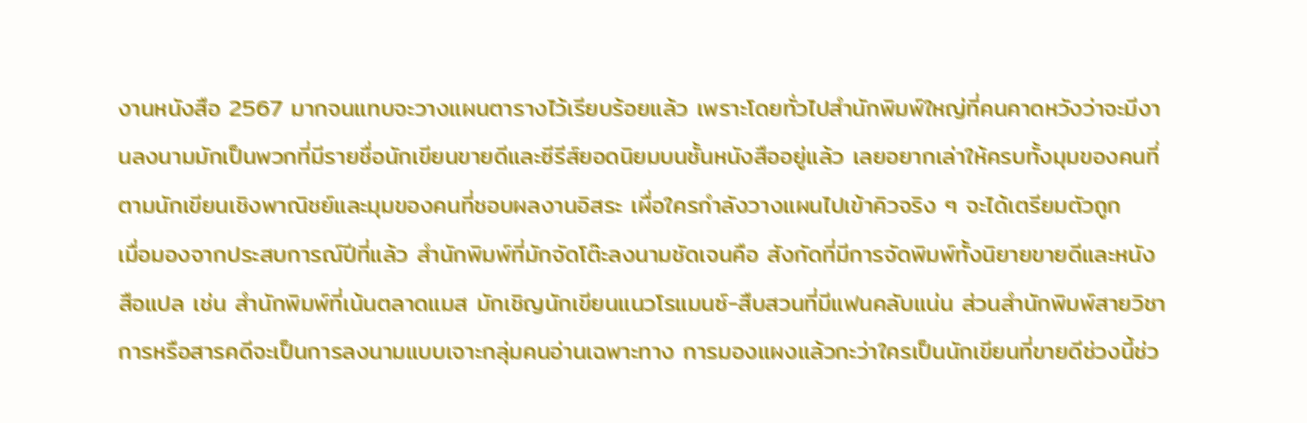งานหนังสือ 2567 มากจนแทบจะวางแผนตารางไว้เรียบร้อยแล้ว เพราะโดยทั่วไปสำนักพิมพ์ใหญ่ที่คนคาดหวังว่าจะมีงานลงนามมักเป็นพวกที่มีรายชื่อนักเขียนขายดีและซีรีส์ยอดนิยมบนชั้นหนังสืออยู่แล้ว เลยอยากเล่าให้ครบทั้งมุมของคนที่ตามนักเขียนเชิงพาณิชย์และมุมของคนที่ชอบผลงานอิสระ เผื่อใครกำลังวางแผนไปเข้าคิวจริง ๆ จะได้เตรียมตัวถูก
เมื่อมองจากประสบการณ์ปีที่แล้ว สำนักพิมพ์ที่มักจัดโต๊ะลงนามชัดเจนคือ สังกัดที่มีการจัดพิมพ์ทั้งนิยายขายดีและหนังสือแปล เช่น สำนักพิมพ์ที่เน้นตลาดแมส มักเชิญนักเขียนแนวโรแมนซ์-สืบสวนที่มีแฟนคลับแน่น ส่วนสำนักพิมพ์สายวิชาการหรือสารคดีจะเป็นการลงนามแบบเจาะกลุ่มคนอ่านเฉพาะทาง การมองแผงแล้วกะว่าใครเป็นนักเขียนที่ขายดีช่วงนี้ช่ว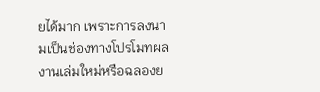ยได้มาก เพราะการลงนามเป็นช่องทางโปรโมทผลงานเล่มใหม่หรือฉลองย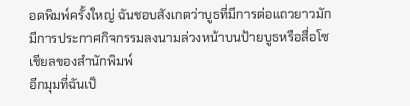อดพิมพ์ครั้งใหญ่ ฉันชอบสังเกตว่าบูธที่มีการต่อแถวยาวมักมีการประกาศกิจกรรมลงนามล่วงหน้าบนป้ายบูธหรือสื่อโซเชียลของสำนักพิมพ์
อีกมุมที่ฉันเป็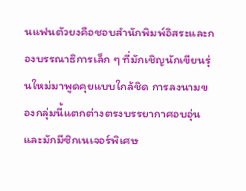นแฟนตัวยงคือชอบสำนักพิมพ์อิสระและกองบรรณาธิการเล็ก ๆ ที่มักเชิญนักเขียนรุ่นใหม่มาพูดคุยแบบใกล้ชิด การลงนามของกลุ่มนี้แตกต่างตรงบรรยากาศอบอุ่นและมักมีซิกเนเจอร์พิเศษ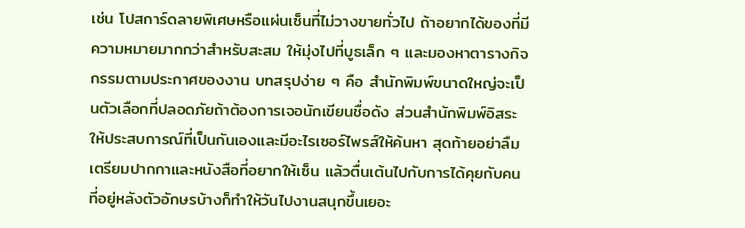เช่น โปสการ์ดลายพิเศษหรือแผ่นเซ็นที่ไม่วางขายทั่วไป ถ้าอยากได้ของที่มีความหมายมากกว่าสำหรับสะสม ให้มุ่งไปที่บูธเล็ก ๆ และมองหาตารางกิจกรรมตามประกาศของงาน บทสรุปง่าย ๆ คือ สำนักพิมพ์ขนาดใหญ่จะเป็นตัวเลือกที่ปลอดภัยถ้าต้องการเจอนักเขียนชื่อดัง ส่วนสำนักพิมพ์อิสระให้ประสบการณ์ที่เป็นกันเองและมีอะไรเซอร์ไพรส์ให้ค้นหา สุดท้ายอย่าลืมเตรียมปากกาและหนังสือที่อยากให้เซ็น แล้วตื่นเต้นไปกับการได้คุยกับคนที่อยู่หลังตัวอักษรบ้างก็ทำให้วันไปงานสนุกขึ้นเยอะ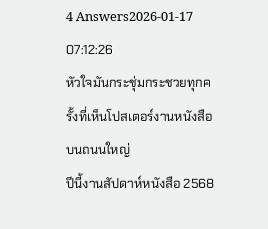4 Answers2026-01-17 07:12:26
หัวใจมันกระชุ่มกระชวยทุกครั้งที่เห็นโปสเตอร์งานหนังสือบนถนนใหญ่
ปีนี้งานสัปดาห์หนังสือ 2568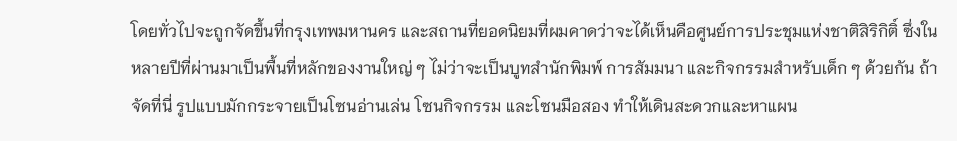โดยทั่วไปจะถูกจัดขึ้นที่กรุงเทพมหานคร และสถานที่ยอดนิยมที่ผมคาดว่าจะได้เห็นคือศูนย์การประชุมแห่งชาติสิริกิติ์ ซึ่งในหลายปีที่ผ่านมาเป็นพื้นที่หลักของงานใหญ่ ๆ ไม่ว่าจะเป็นบูทสำนักพิมพ์ การสัมมนา และกิจกรรมสำหรับเด็ก ๆ ด้วยกัน ถ้าจัดที่นี่ รูปแบบมักกระจายเป็นโซนอ่านเล่น โซนกิจกรรม และโซนมือสอง ทำให้เดินสะดวกและหาแผน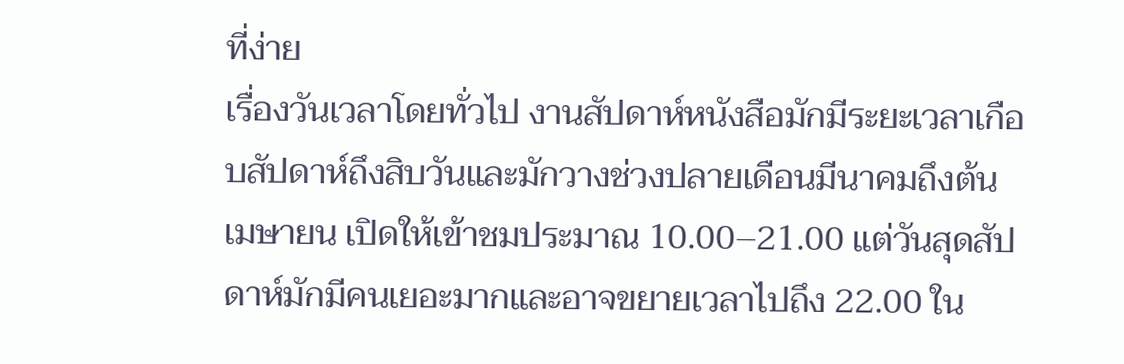ที่ง่าย
เรื่องวันเวลาโดยทั่วไป งานสัปดาห์หนังสือมักมีระยะเวลาเกือบสัปดาห์ถึงสิบวันและมักวางช่วงปลายเดือนมีนาคมถึงต้นเมษายน เปิดให้เข้าชมประมาณ 10.00–21.00 แต่วันสุดสัปดาห์มักมีคนเยอะมากและอาจขยายเวลาไปถึง 22.00 ใน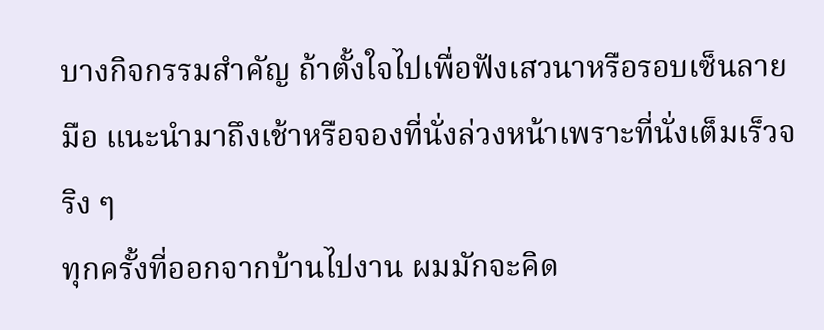บางกิจกรรมสำคัญ ถ้าตั้งใจไปเพื่อฟังเสวนาหรือรอบเซ็นลายมือ แนะนำมาถึงเช้าหรือจองที่นั่งล่วงหน้าเพราะที่นั่งเต็มเร็วจริง ๆ
ทุกครั้งที่ออกจากบ้านไปงาน ผมมักจะคิด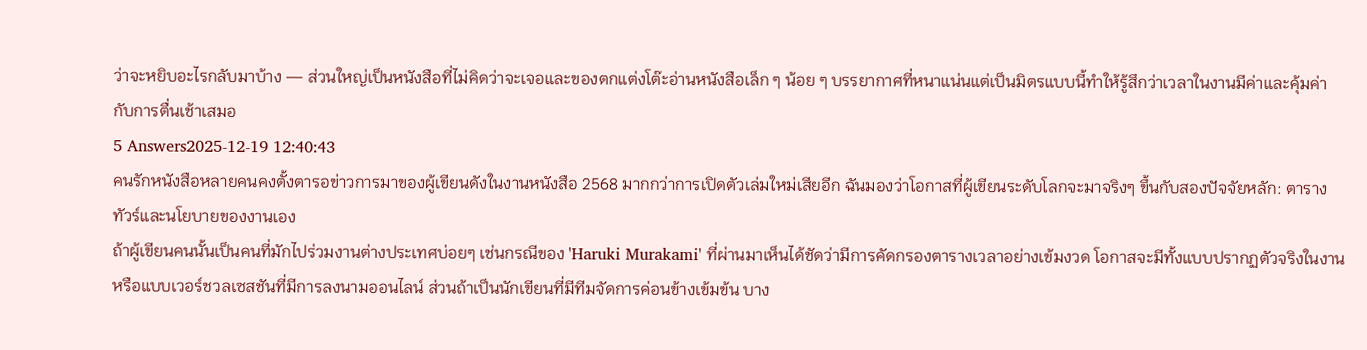ว่าจะหยิบอะไรกลับมาบ้าง — ส่วนใหญ่เป็นหนังสือที่ไม่คิดว่าจะเจอและของตกแต่งโต๊ะอ่านหนังสือเล็ก ๆ น้อย ๆ บรรยากาศที่หนาแน่นแต่เป็นมิตรแบบนี้ทำให้รู้สึกว่าเวลาในงานมีค่าและคุ้มค่ากับการตื่นเช้าเสมอ
5 Answers2025-12-19 12:40:43
คนรักหนังสือหลายคนคงตั้งตารอข่าวการมาของผู้เขียนดังในงานหนังสือ 2568 มากกว่าการเปิดตัวเล่มใหม่เสียอีก ฉันมองว่าโอกาสที่ผู้เขียนระดับโลกจะมาจริงๆ ขึ้นกับสองปัจจัยหลัก: ตารางทัวร์และนโยบายของงานเอง
ถ้าผู้เขียนคนนั้นเป็นคนที่มักไปร่วมงานต่างประเทศบ่อยๆ เช่นกรณีของ 'Haruki Murakami' ที่ผ่านมาเห็นได้ชัดว่ามีการคัดกรองตารางเวลาอย่างเข้มงวด โอกาสจะมีทั้งแบบปรากฏตัวจริงในงานหรือแบบเวอร์ชวลเซสชันที่มีการลงนามออนไลน์ ส่วนถ้าเป็นนักเขียนที่มีทีมจัดการค่อนข้างเข้มข้น บาง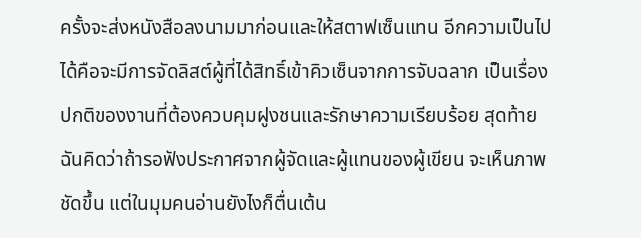ครั้งจะส่งหนังสือลงนามมาก่อนและให้สตาฟเซ็นแทน อีกความเป็นไปได้คือจะมีการจัดลิสต์ผู้ที่ได้สิทธิ์เข้าคิวเซ็นจากการจับฉลาก เป็นเรื่องปกติของงานที่ต้องควบคุมฝูงชนและรักษาความเรียบร้อย สุดท้ายฉันคิดว่าถ้ารอฟังประกาศจากผู้จัดและผู้แทนของผู้เขียน จะเห็นภาพชัดขึ้น แต่ในมุมคนอ่านยังไงก็ตื่นเต้น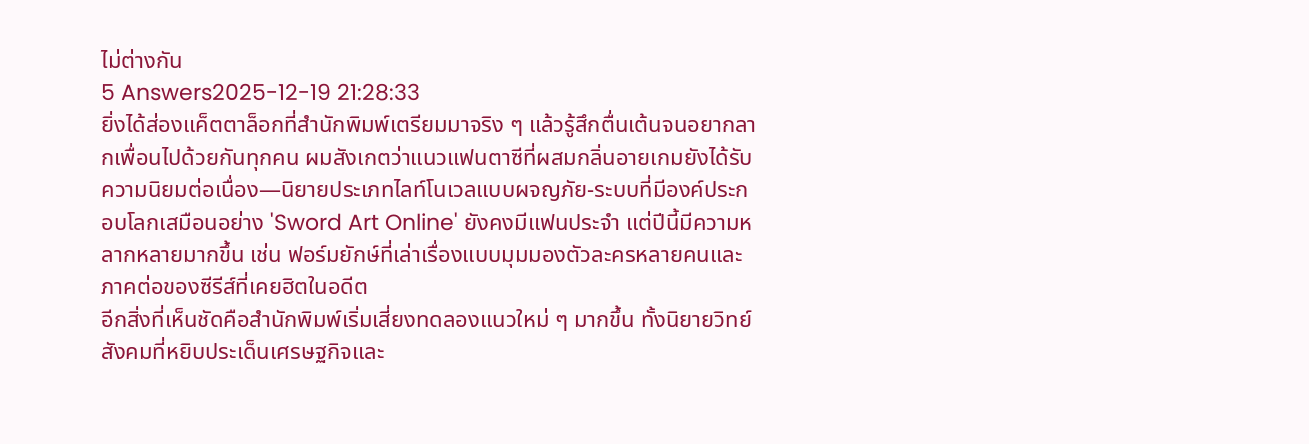ไม่ต่างกัน
5 Answers2025-12-19 21:28:33
ยิ่งได้ส่องแค็ตตาล็อกที่สำนักพิมพ์เตรียมมาจริง ๆ แล้วรู้สึกตื่นเต้นจนอยากลากเพื่อนไปด้วยกันทุกคน ผมสังเกตว่าแนวแฟนตาซีที่ผสมกลิ่นอายเกมยังได้รับความนิยมต่อเนื่อง—นิยายประเภทไลท์โนเวลแบบผจญภัย-ระบบที่มีองค์ประกอบโลกเสมือนอย่าง 'Sword Art Online' ยังคงมีแฟนประจำ แต่ปีนี้มีความหลากหลายมากขึ้น เช่น ฟอร์มยักษ์ที่เล่าเรื่องแบบมุมมองตัวละครหลายคนและภาคต่อของซีรีส์ที่เคยฮิตในอดีต
อีกสิ่งที่เห็นชัดคือสำนักพิมพ์เริ่มเสี่ยงทดลองแนวใหม่ ๆ มากขึ้น ทั้งนิยายวิทย์สังคมที่หยิบประเด็นเศรษฐกิจและ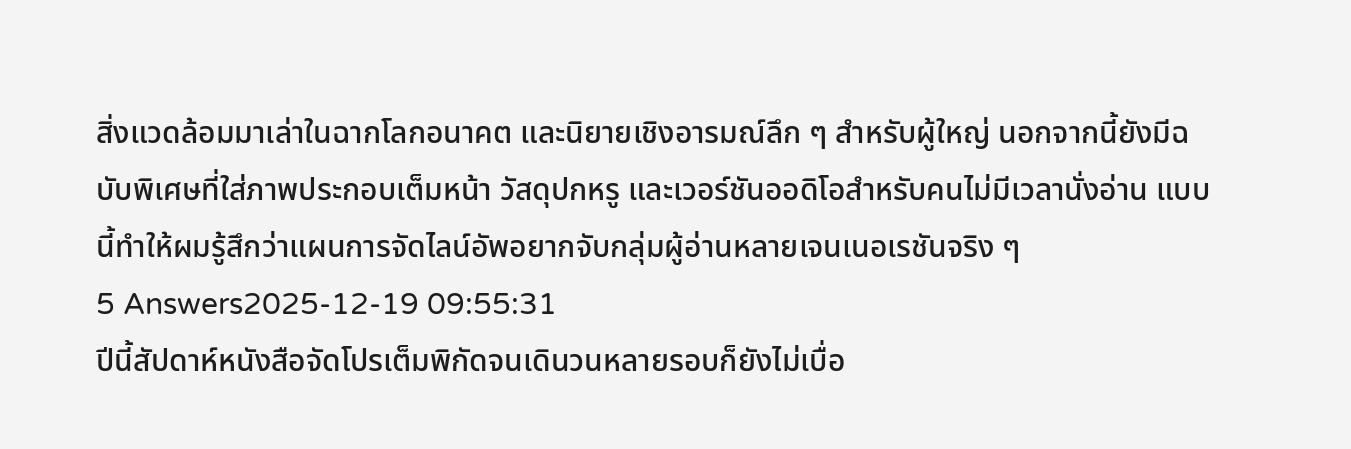สิ่งแวดล้อมมาเล่าในฉากโลกอนาคต และนิยายเชิงอารมณ์ลึก ๆ สำหรับผู้ใหญ่ นอกจากนี้ยังมีฉบับพิเศษที่ใส่ภาพประกอบเต็มหน้า วัสดุปกหรู และเวอร์ชันออดิโอสำหรับคนไม่มีเวลานั่งอ่าน แบบนี้ทำให้ผมรู้สึกว่าแผนการจัดไลน์อัพอยากจับกลุ่มผู้อ่านหลายเจนเนอเรชันจริง ๆ
5 Answers2025-12-19 09:55:31
ปีนี้สัปดาห์หนังสือจัดโปรเต็มพิกัดจนเดินวนหลายรอบก็ยังไม่เบื่อ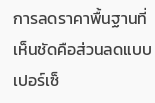การลดราคาพื้นฐานที่เห็นชัดคือส่วนลดแบบเปอร์เซ็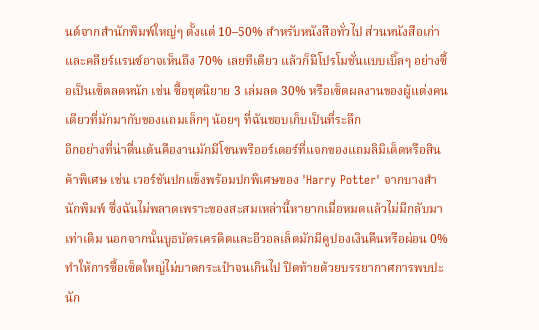นต์จากสำนักพิมพ์ใหญ่ๆ ตั้งแต่ 10–50% สำหรับหนังสือทั่วไป ส่วนหนังสือเก่าและคลียร์แรนซ์อาจเห็นถึง 70% เลยทีเดียว แล้วก็มีโปรโมชั่นแบบเบิ้ลๆ อย่างซื้อเป็นเซ็ตลดหนัก เช่น ซื้อชุดนิยาย 3 เล่มลด 30% หรือเซ็ตผลงานของผู้แต่งคนเดียวที่มักมากับของแถมเล็กๆ น้อยๆ ที่ฉันชอบเก็บเป็นที่ระลึก
อีกอย่างที่น่าตื่นเต้นคืองานมักมีโซนพรีออร์เดอร์ที่แจกของแถมลิมิเต็ดหรือสินค้าพิเศษ เช่น เวอร์ชันปกแข็งพร้อมปกพิเศษของ 'Harry Potter' จากบางสำนักพิมพ์ ซึ่งฉันไม่พลาดเพราะของสะสมเหล่านี้หายากเมื่อหมดแล้วไม่มีกลับมาเท่าเดิม นอกจากนั้นบูธบัตรเครดิตและอีวอลเล็ตมักมีคูปองเงินคืนหรือผ่อน 0% ทำให้การซื้อเซ็ตใหญ่ไม่บาดกระเป๋าจนเกินไป ปิดท้ายด้วยบรรยากาศการพบปะนัก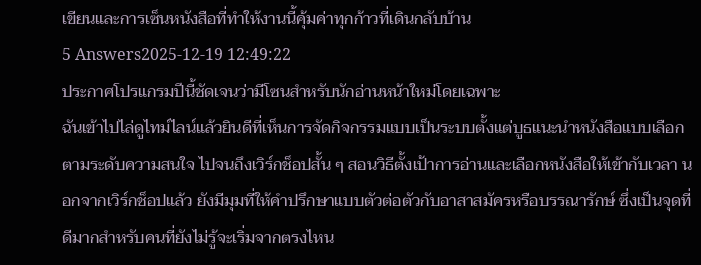เขียนและการเซ็นหนังสือที่ทำให้งานนี้คุ้มค่าทุกก้าวที่เดินกลับบ้าน
5 Answers2025-12-19 12:49:22
ประกาศโปรแกรมปีนี้ชัดเจนว่ามีโซนสำหรับนักอ่านหน้าใหม่โดยเฉพาะ
ฉันเข้าไปไล่ดูไทม์ไลน์แล้วยินดีที่เห็นการจัดกิจกรรมแบบเป็นระบบตั้งแต่บูธแนะนำหนังสือแบบเลือกตามระดับความสนใจ ไปจนถึงเวิร์กช็อปสั้น ๆ สอนวิธีตั้งเป้าการอ่านและเลือกหนังสือให้เข้ากับเวลา นอกจากเวิร์กช็อปแล้ว ยังมีมุมที่ให้คำปรึกษาแบบตัวต่อตัวกับอาสาสมัครหรือบรรณารักษ์ ซึ่งเป็นจุดที่ดีมากสำหรับคนที่ยังไม่รู้จะเริ่มจากตรงไหน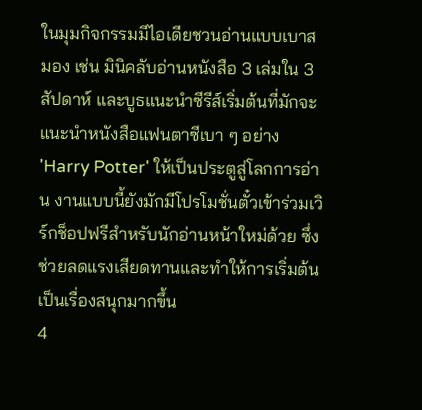ในมุมกิจกรรมมีไอเดียชวนอ่านแบบเบาสมอง เช่น มินิคลับอ่านหนังสือ 3 เล่มใน 3 สัปดาห์ และบูธแนะนำซีรีส์เริ่มต้นที่มักจะแนะนำหนังสือแฟนตาซีเบา ๆ อย่าง 'Harry Potter' ให้เป็นประตูสู่โลกการอ่าน งานแบบนี้ยังมักมีโปรโมชั่นตั๋วเข้าร่วมเวิร์กช็อปฟรีสำหรับนักอ่านหน้าใหม่ด้วย ซึ่งช่วยลดแรงเสียดทานและทำให้การเริ่มต้นเป็นเรื่องสนุกมากขึ้น
4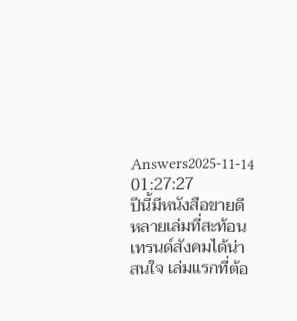Answers2025-11-14 01:27:27
ปีนี้มีหนังสือขายดีหลายเล่มที่สะท้อนเทรนด์สังคมได้น่าสนใจ เล่มแรกที่ต้อ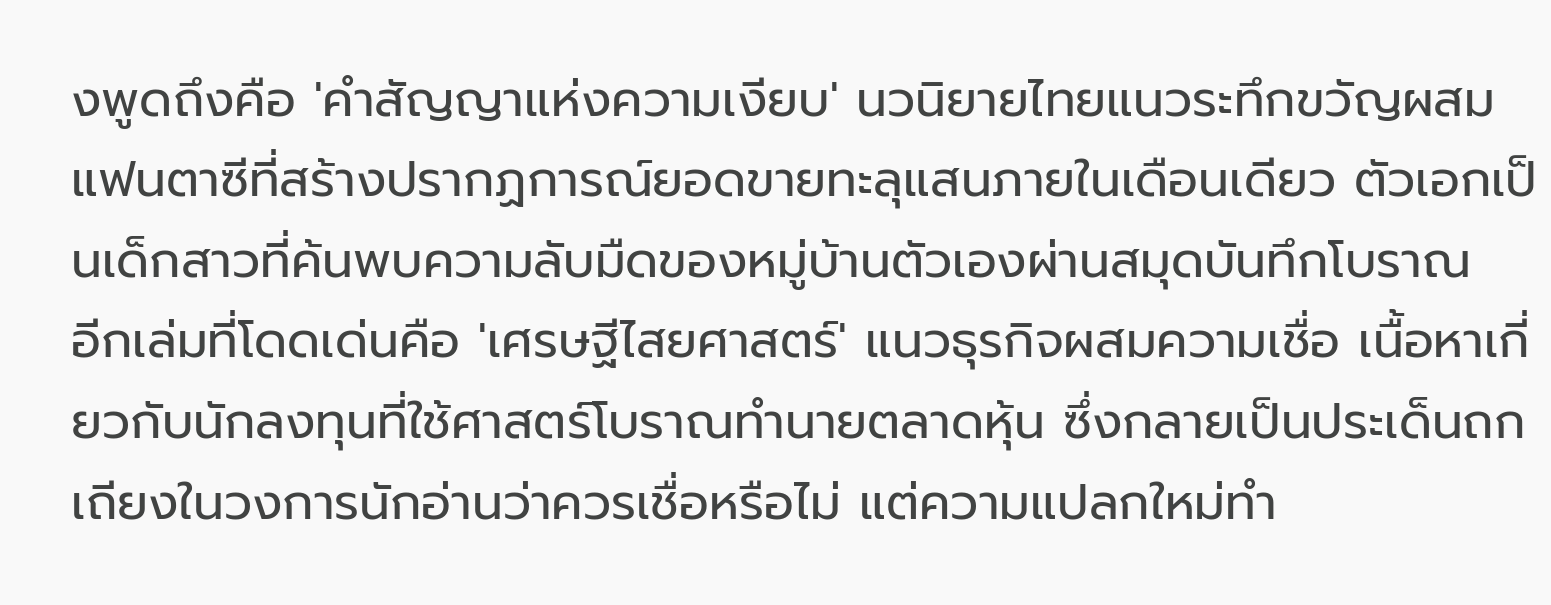งพูดถึงคือ 'คำสัญญาแห่งความเงียบ' นวนิยายไทยแนวระทึกขวัญผสมแฟนตาซีที่สร้างปรากฏการณ์ยอดขายทะลุแสนภายในเดือนเดียว ตัวเอกเป็นเด็กสาวที่ค้นพบความลับมืดของหมู่บ้านตัวเองผ่านสมุดบันทึกโบราณ
อีกเล่มที่โดดเด่นคือ 'เศรษฐีไสยศาสตร์' แนวธุรกิจผสมความเชื่อ เนื้อหาเกี่ยวกับนักลงทุนที่ใช้ศาสตร์โบราณทำนายตลาดหุ้น ซึ่งกลายเป็นประเด็นถกเถียงในวงการนักอ่านว่าควรเชื่อหรือไม่ แต่ความแปลกใหม่ทำ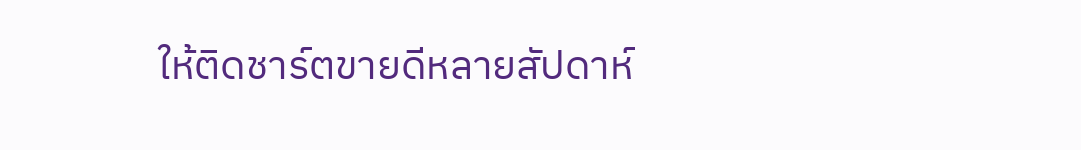ให้ติดชาร์ตขายดีหลายสัปดาห์